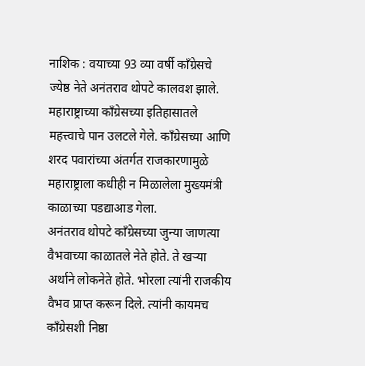नाशिक : वयाच्या 93 व्या वर्षी काँग्रेसचे ज्येष्ठ नेते अनंतराव थोपटे कालवश झाले. महाराष्ट्राच्या काँग्रेसच्या इतिहासातले महत्त्वाचे पान उलटले गेले. काँग्रेसच्या आणि शरद पवारांच्या अंतर्गत राजकारणामुळे महाराष्ट्राला कधीही न मिळालेला मुख्यमंत्री काळाच्या पडद्याआड गेला.
अनंतराव थोपटे काँग्रेसच्या जुन्या जाणत्या वैभवाच्या काळातले नेते होते. ते खऱ्या अर्थाने लोकनेते होते. भोरला त्यांनी राजकीय वैभव प्राप्त करून दिले. त्यांनी कायमच काँग्रेसशी निष्ठा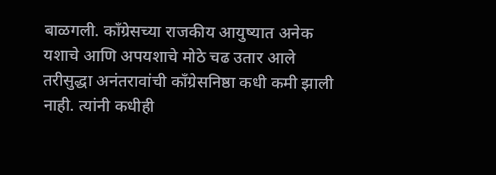बाळगली. काँग्रेसच्या राजकीय आयुष्यात अनेक यशाचे आणि अपयशाचे मोठे चढ उतार आले तरीसुद्धा अनंतरावांची काँग्रेसनिष्ठा कधी कमी झाली नाही. त्यांनी कधीही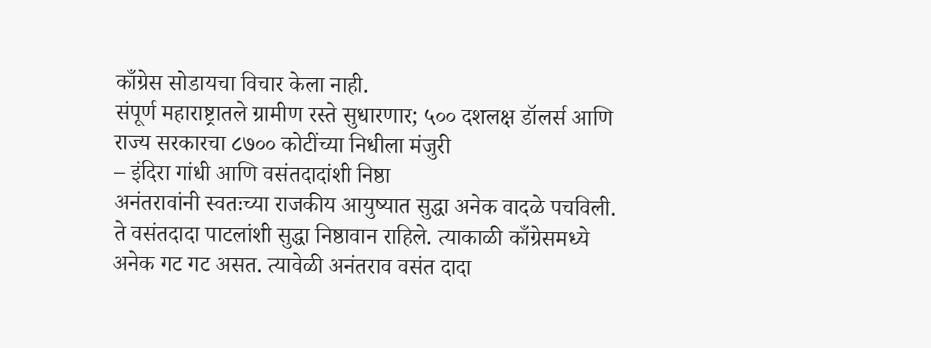काँग्रेस सोडायचा विचार केला नाही.
संपूर्ण महाराष्ट्रातले ग्रामीण रस्ते सुधारणार; ५०० दशलक्ष डॉलर्स आणि राज्य सरकारचा ८७०० कोटींच्या निधीला मंजुरी
– इंदिरा गांधी आणि वसंतदादांशी निष्ठा
अनंतरावांनी स्वतःच्या राजकीय आयुष्यात सुद्धा अनेक वादळे पचविली. ते वसंतदादा पाटलांशी सुद्धा निष्ठावान राहिले. त्याकाळी काँग्रेसमध्ये अनेक गट गट असत. त्यावेळी अनंतराव वसंत दादा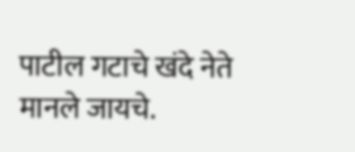पाटील गटाचे खंदे नेते मानले जायचे.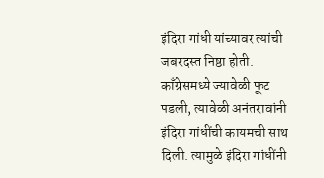इंदिरा गांधी यांच्यावर त्यांची जबरदस्त निष्ठा होती. काँग्रेसमध्ये ज्यावेळी फूट पडली, त्यावेळी अनंतरावांनी इंदिरा गांधींची कायमची साथ दिली. त्यामुळे इंदिरा गांधींनी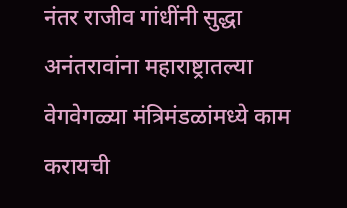नंतर राजीव गांधींनी सुद्धा अनंतरावांना महाराष्ट्रातल्या वेगवेगळ्या मंत्रिमंडळांमध्ये काम करायची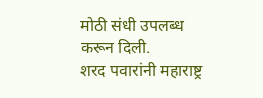मोठी संधी उपलब्ध करून दिली.
शरद पवारांनी महाराष्ट्र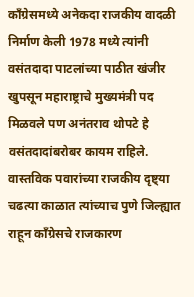काँग्रेसमध्ये अनेकदा राजकीय वादळी निर्माण केली 1978 मध्ये त्यांनी वसंतदादा पाटलांच्या पाठीत खंजीर खुपसून महाराष्ट्राचे मुख्यमंत्री पद मिळवले पण अनंतराव थोपटे हे वसंतदादांबरोबर कायम राहिले. वास्तविक पवारांच्या राजकीय दृष्ट्या चढत्या काळात त्यांच्याच पुणे जिल्ह्यात राहून काँग्रेसचे राजकारण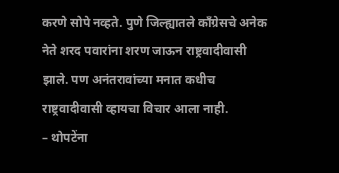करणे सोपे नव्हते. पुणे जिल्ह्यातले काँग्रेसचे अनेक नेते शरद पवारांना शरण जाऊन राष्ट्रवादीवासी झाले. पण अनंतरावांच्या मनात कधीच राष्ट्रवादीवासी व्हायचा विचार आला नाही.
– थोपटेंना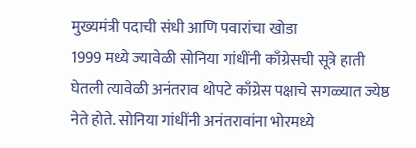मुख्यमंत्री पदाची संधी आणि पवारांचा खोडा
1999 मध्ये ज्यावेळी सोनिया गांधींनी काँग्रेसची सूत्रे हाती घेतली त्यावेळी अनंतराव थोपटे काँग्रेस पक्षाचे सगळ्यात ज्येष्ठ नेते होते. सोनिया गांधींनी अनंतरावांना भोरमध्ये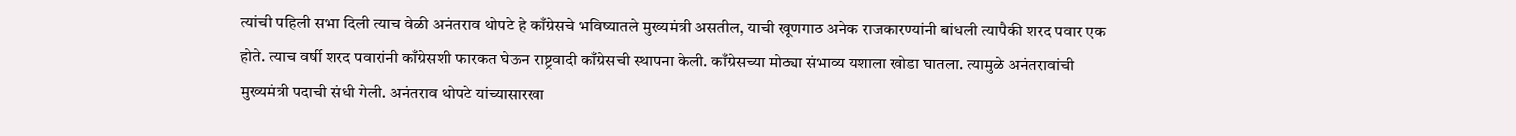त्यांची पहिली सभा दिली त्याच वेळी अनंतराव थोपटे हे काँग्रेसचे भविष्यातले मुख्यमंत्री असतील, याची खूणगाठ अनेक राजकारण्यांनी बांधली त्यापैकी शरद पवार एक होते. त्याच वर्षी शरद पवारांनी काँग्रेसशी फारकत घेऊन राष्ट्रवादी काँग्रेसची स्थापना केली. काँग्रेसच्या मोठ्या संभाव्य यशाला खोडा घातला. त्यामुळे अनंतरावांची मुख्यमंत्री पदाची संधी गेली. अनंतराव थोपटे यांच्यासारखा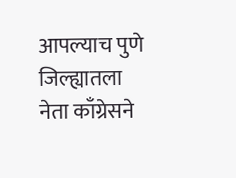आपल्याच पुणे जिल्ह्यातला नेता काँग्रेसने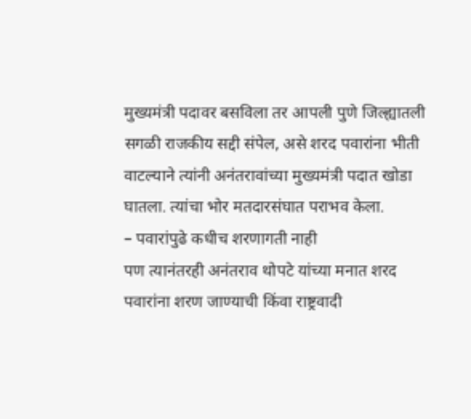मुख्यमंत्री पदावर बसविला तर आपली पुणे जिल्ह्यातली सगळी राजकीय सद्दी संपेल, असे शरद पवारांना भीती वाटल्याने त्यांनी अनंतरावांच्या मुख्यमंत्री पदात खोडा घातला. त्यांचा भोर मतदारसंघात पराभव केला.
– पवारांपुढे कधीच शरणागती नाही
पण त्यानंतरही अनंतराव थोपटे यांच्या मनात शरद पवारांना शरण जाण्याची किंवा राष्ट्रवादी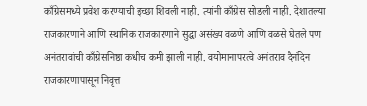काँग्रेसमध्ये प्रवेश करण्याची इच्छा शिवली नाही. त्यांनी काँग्रेस सोडली नाही. देशातल्या राजकारणाने आणि स्थानिक राजकारणाने सुद्धा असंख्य वळणे आणि वळसे घेतले पण अनंतरावांची काँग्रेसनिष्ठा कधीच कमी झाली नाही. वयोमानापरत्वे अनंतराव दैनंदिन राजकारणापासून निवृत्त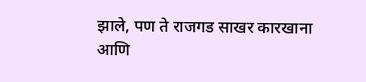झाले, पण ते राजगड साखर कारखाना आणि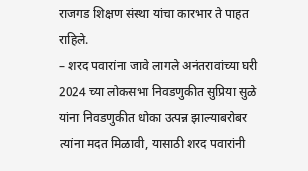राजगड शिक्षण संस्था यांचा कारभार ते पाहत राहिले.
– शरद पवारांना जावे लागले अनंतरावांच्या घरी
2024 च्या लोकसभा निवडणुकीत सुप्रिया सुळे यांना निवडणुकीत धोका उत्पन्न झाल्याबरोबर त्यांना मदत मिळावी, यासाठी शरद पवारांनी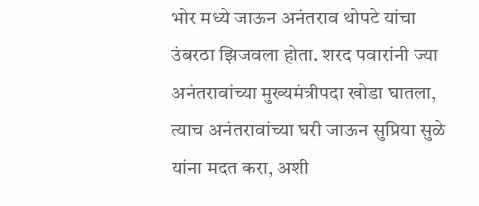भोर मध्ये जाऊन अनंतराव थोपटे यांचा उंबरठा झिजवला होता. शरद पवारांनी ज्या अनंतरावांच्या मुख्यमंत्रीपदा खोडा घातला, त्याच अनंतरावांच्या घरी जाऊन सुप्रिया सुळे यांना मदत करा, अशी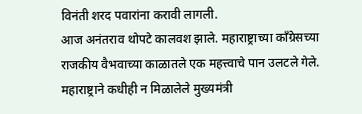विनंती शरद पवारांना करावी लागली.
आज अनंतराव थोपटे कालवश झाले. महाराष्ट्राच्या काँग्रेसच्या राजकीय वैभवाच्या काळातले एक महत्त्वाचे पान उलटले गेले. महाराष्ट्राने कधीही न मिळालेले मुख्यमंत्री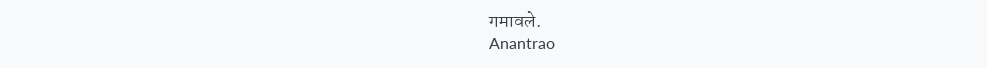गमावले.
Anantrao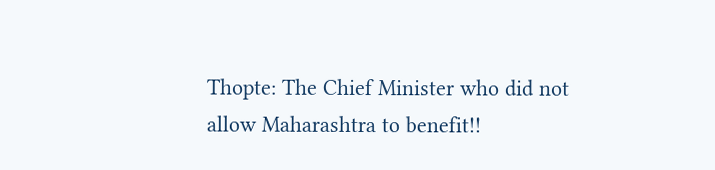Thopte: The Chief Minister who did not allow Maharashtra to benefit!!